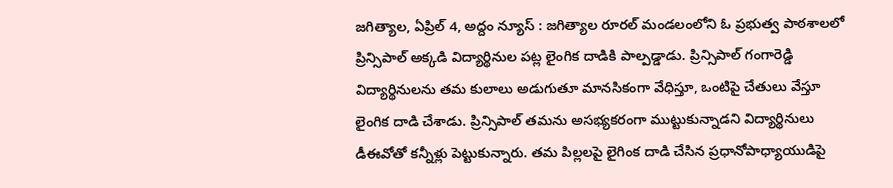జగిత్యాల, ఏప్రిల్ 4, అద్దం న్యూస్ : జగిత్యాల రూరల్ మండలంలోని ఓ ప్రభుత్వ పాఠశాలలో ప్రిన్సిపాల్ అక్కడి విద్యార్థినుల పట్ల లైంగిక దాడికి పాల్పడ్డాడు. ప్రిన్సిపాల్ గంగారెడ్డి విద్యార్థినులను తమ కులాలు అడుగుతూ మానసికంగా వేధిస్తూ, ఒంటిపై చేతులు వేస్తూ లైంగిక దాడి చేశాడు. ప్రిన్సిపాల్ తమను అసభ్యకరంగా ముట్టుకున్నాడని విద్యార్థినులు డీఈవోతో కన్నీళ్లు పెట్టుకున్నారు. తమ పిల్లలపై లైగింక దాడి చేసిన ప్రధానోపాధ్యాయుడిపై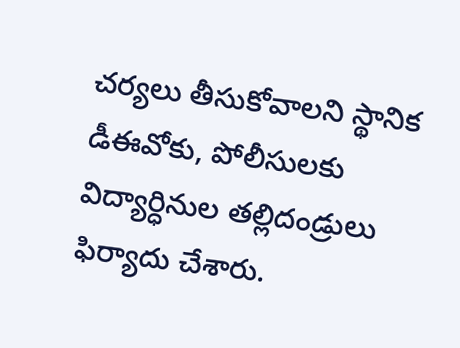చర్యలు తీసుకోవాలని స్థానిక డీఈవోకు, పోలీసులకు విద్యార్ధినుల తల్లిదండ్రులు ఫిర్యాదు చేశారు.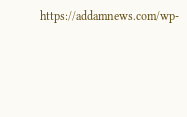https://addamnews.com/wp-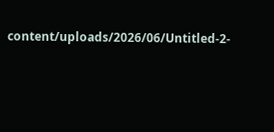content/uploads/2026/06/Untitled-2-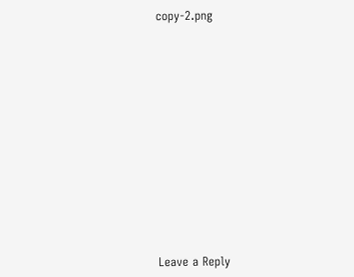copy-2.png














Leave a Reply